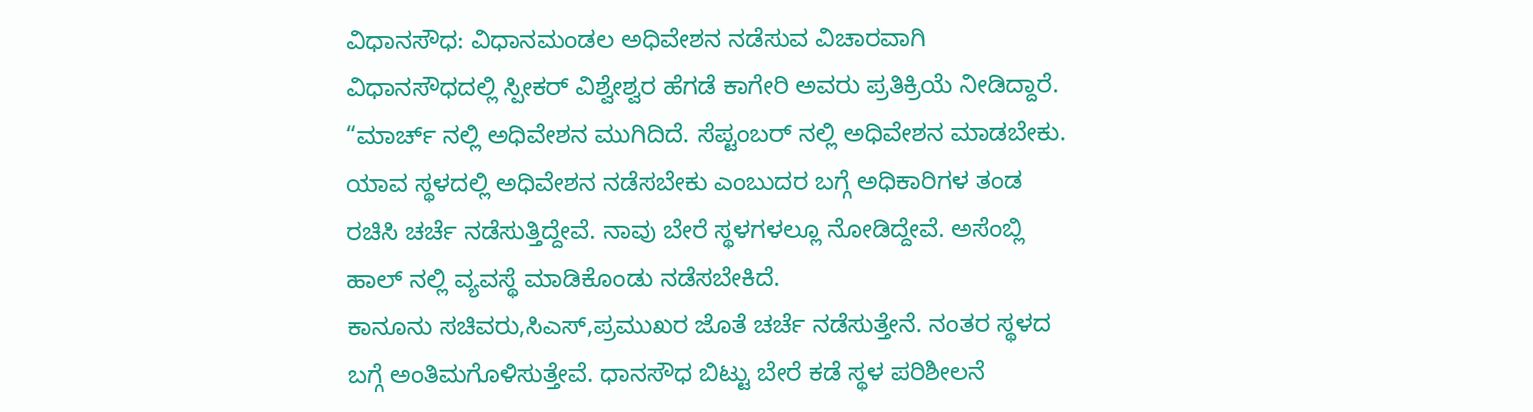ವಿಧಾನಸೌಧ: ವಿಧಾನಮಂಡಲ ಅಧಿವೇಶನ ನಡೆಸುವ ವಿಚಾರವಾಗಿ ವಿಧಾನಸೌಧದಲ್ಲಿ ಸ್ಪೀಕರ್ ವಿಶ್ವೇಶ್ವರ ಹೆಗಡೆ ಕಾಗೇರಿ ಅವರು ಪ್ರತಿಕ್ರಿಯೆ ನೀಡಿದ್ದಾರೆ. “ಮಾರ್ಚ್ ನಲ್ಲಿ ಅಧಿವೇಶನ ಮುಗಿದಿದೆ. ಸೆಪ್ಟಂಬರ್ ನಲ್ಲಿ ಅಧಿವೇಶನ ಮಾಡಬೇಕು. ಯಾವ ಸ್ಥಳದಲ್ಲಿ ಅಧಿವೇಶನ ನಡೆಸಬೇಕು ಎಂಬುದರ ಬಗ್ಗೆ ಅಧಿಕಾರಿಗಳ ತಂಡ ರಚಿಸಿ ಚರ್ಚೆ ನಡೆಸುತ್ತಿದ್ದೇವೆ. ನಾವು ಬೇರೆ ಸ್ಥಳಗಳಲ್ಲೂ ನೋಡಿದ್ದೇವೆ. ಅಸೆಂಬ್ಲಿ ಹಾಲ್ ನಲ್ಲಿ ವ್ಯವಸ್ಥೆ ಮಾಡಿಕೊಂಡು ನಡೆಸಬೇಕಿದೆ.
ಕಾನೂನು ಸಚಿವರು,ಸಿಎಸ್,ಪ್ರಮುಖರ ಜೊತೆ ಚರ್ಚೆ ನಡೆಸುತ್ತೇನೆ. ನಂತರ ಸ್ಥಳದ ಬಗ್ಗೆ ಅಂತಿಮಗೊಳಿಸುತ್ತೇವೆ. ಧಾನಸೌಧ ಬಿಟ್ಟು ಬೇರೆ ಕಡೆ ಸ್ಥಳ ಪರಿಶೀಲನೆ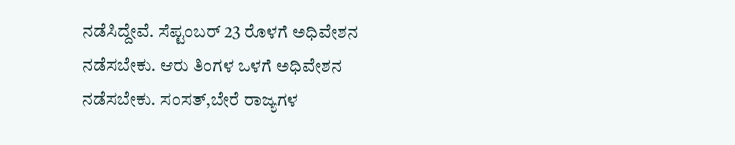ನಡೆಸಿದ್ದೇವೆ. ಸೆಪ್ಟಂಬರ್ 23 ರೊಳಗೆ ಅಧಿವೇಶನ ನಡೆಸಬೇಕು. ಆರು ತಿಂಗಳ ಒಳಗೆ ಅಧಿವೇಶನ ನಡೆಸಬೇಕು. ಸಂಸತ್,ಬೇರೆ ರಾಜ್ಯಗಳ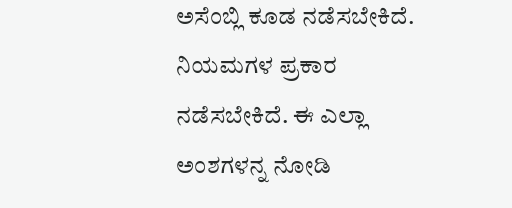ಅಸೆಂಬ್ಲಿ ಕೂಡ ನಡೆಸಬೇಕಿದೆ. ನಿಯಮಗಳ ಪ್ರಕಾರ ನಡೆಸಬೇಕಿದೆ. ಈ ಎಲ್ಲಾ ಅಂಶಗಳನ್ನ ನೋಡಿ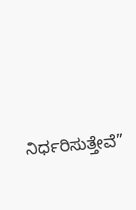ನಿರ್ಧರಿಸುತ್ತೇವೆ”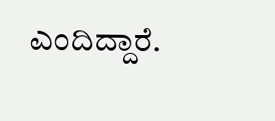ಎಂದಿದ್ದಾರೆ.